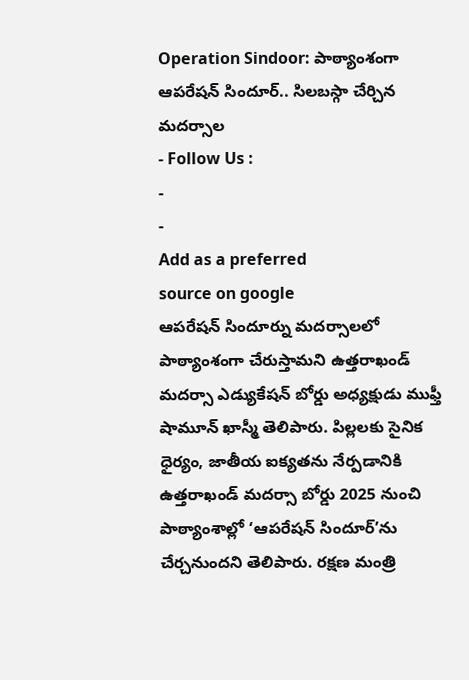Operation Sindoor: పాఠ్యాంశంగా ఆపరేషన్ సిందూర్.. సిలబస్గా చేర్చిన మదర్సాల
- Follow Us :
-
-
Add as a preferred
source on google
ఆపరేషన్ సిందూర్ను మదర్సాలలో పాఠ్యాంశంగా చేరుస్తామని ఉత్తరాఖండ్ మదర్సా ఎడ్యుకేషన్ బోర్డు అధ్యక్షుడు ముఫ్తీ షామూన్ ఖాస్మీ తెలిపారు. పిల్లలకు సైనిక ధైర్యం, జాతీయ ఐక్యతను నేర్పడానికి ఉత్తరాఖండ్ మదర్సా బోర్డు 2025 నుంచి పాఠ్యాంశాల్లో ‘ఆపరేషన్ సిందూర్’ను చేర్చనుందని తెలిపారు. రక్షణ మంత్రి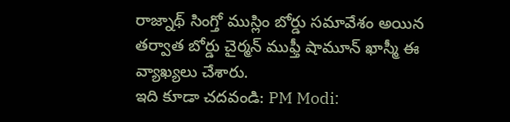రాజ్నాథ్ సింగ్తో ముస్లిం బోర్డు సమావేశం అయిన తర్వాత బోర్డు చైర్మన్ ముఫ్తీ షామూన్ ఖాస్మీ ఈ వ్యాఖ్యలు చేశారు.
ఇది కూడా చదవండి: PM Modi: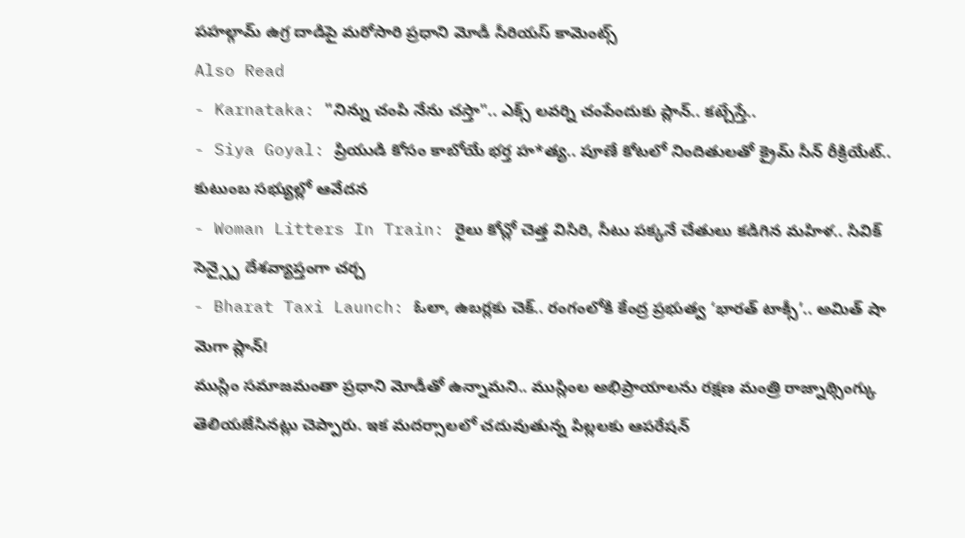పహల్గామ్ ఉగ్ర దాడిపై మరోసారి ప్రధాని మోడీ సీరియస్ కామెంట్స్
Also Read
- Karnataka: "నిన్ను చంపి నేను చస్తా".. ఎక్స్ లవర్ని చంపేందుకు ప్లాన్.. కట్చేస్తే..
- Siya Goyal: ప్రియుడి కోసం కాబోయే భర్త హ*త్య.. పూణే కోటలో నిందితులతో క్రైమ్ సీన్ రీక్రియేట్.. కుటుంబ సభ్యుల్లో ఆవేదన
- Woman Litters In Train: రైలు కోచ్లో చెత్త విసిరి, సీటు పక్కనే చేతులు కడిగిన మహిళ.. సివిక్ సెన్స్పై దేశవ్యాప్తంగా చర్చ
- Bharat Taxi Launch: ఓలా, ఉబర్లకు చెక్.. రంగంలోకి కేంద్ర ప్రభుత్వ ‘భారత్ టాక్సీ’.. అమిత్ షా మెగా ప్లాన్!
ముస్లిం సమాజమంతా ప్రధాని మోడీతో ఉన్నామని.. ముస్లింల అభిప్రాయాలను రక్షణ మంత్రి రాజ్నాథ్సింగ్కు తెలియజేసినట్లు చెప్పారు. ఇక మదర్సాలలో చదువుతున్న పిల్లలకు ఆపరేషన్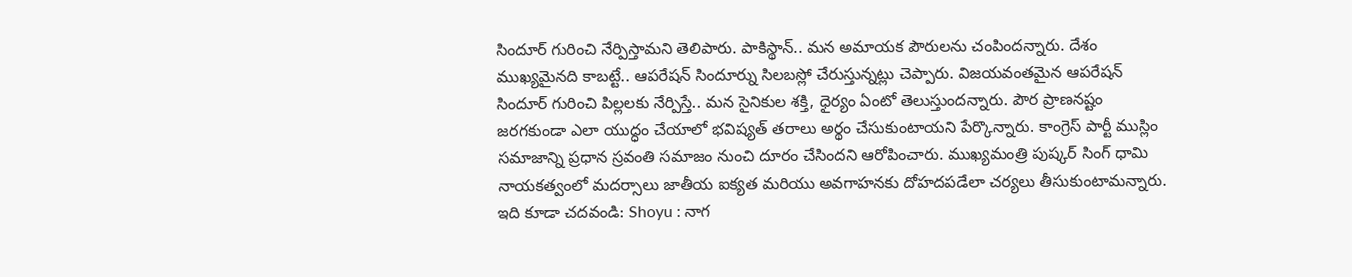సిందూర్ గురించి నేర్పిస్తామని తెలిపారు. పాకిస్థాన్.. మన అమాయక పౌరులను చంపిందన్నారు. దేశం ముఖ్యమైనది కాబట్టే.. ఆపరేషన్ సిందూర్ను సిలబస్లో చేరుస్తున్నట్లు చెప్పారు. విజయవంతమైన ఆపరేషన్ సిందూర్ గురించి పిల్లలకు నేర్పిస్తే.. మన సైనికుల శక్తి, ధైర్యం ఏంటో తెలుస్తుందన్నారు. పౌర ప్రాణనష్టం జరగకుండా ఎలా యుద్ధం చేయాలో భవిష్యత్ తరాలు అర్థం చేసుకుంటాయని పేర్కొన్నారు. కాంగ్రెస్ పార్టీ ముస్లిం సమాజాన్ని ప్రధాన స్రవంతి సమాజం నుంచి దూరం చేసిందని ఆరోపించారు. ముఖ్యమంత్రి పుష్కర్ సింగ్ ధామి నాయకత్వంలో మదర్సాలు జాతీయ ఐక్యత మరియు అవగాహనకు దోహదపడేలా చర్యలు తీసుకుంటామన్నారు.
ఇది కూడా చదవండి: Shoyu : నాగ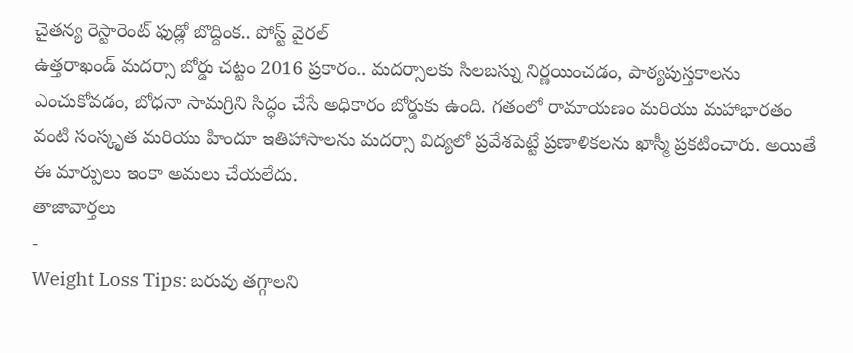చైతన్య రెస్టారెంట్ ఫుడ్లో బొద్దింక.. పోస్ట్ వైరల్
ఉత్తరాఖండ్ మదర్సా బోర్డు చట్టం 2016 ప్రకారం.. మదర్సాలకు సిలబస్ను నిర్ణయించడం, పాఠ్యపుస్తకాలను ఎంచుకోవడం, బోధనా సామగ్రిని సిద్ధం చేసే అధికారం బోర్డుకు ఉంది. గతంలో రామాయణం మరియు మహాభారతం వంటి సంస్కృత మరియు హిందూ ఇతిహాసాలను మదర్సా విద్యలో ప్రవేశపెట్టే ప్రణాళికలను ఖాస్మీ ప్రకటించారు. అయితే ఈ మార్పులు ఇంకా అమలు చేయలేదు.
తాజావార్తలు
-
Weight Loss Tips: బరువు తగ్గాలని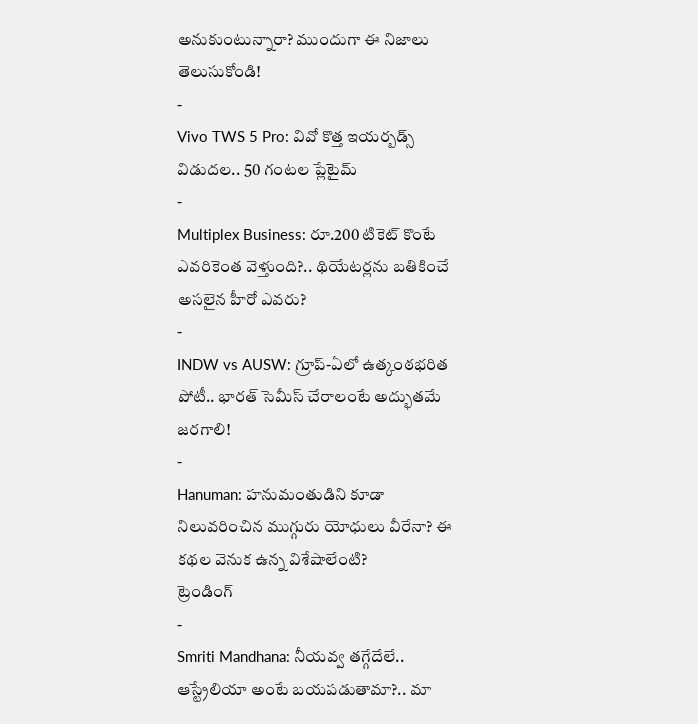అనుకుంటున్నారా? ముందుగా ఈ నిజాలు తెలుసుకోండి!
-
Vivo TWS 5 Pro: వివో కొత్త ఇయర్బడ్స్ విడుదల.. 50 గంటల ప్లేటైమ్
-
Multiplex Business: రూ.200 టికెట్ కొంటే ఎవరికెంత వెళ్తుంది?.. థియేటర్లను బతికించే అసలైన హీరో ఎవరు?
-
INDW vs AUSW: గ్రూప్-ఏలో ఉత్కంఠభరిత పోటీ.. భారత్ సెమీస్ చేరాలంటే అద్భుతమే జరగాలి!
-
Hanuman: హనుమంతుడిని కూడా నిలువరించిన ముగ్గురు యోధులు వీరేనా? ఈ కథల వెనుక ఉన్న విశేషాలేంటి?
ట్రెండింగ్
-
Smriti Mandhana: నీయవ్వ తగ్గేదేలే.. ఆస్ట్రేలియా అంటే బయపడుతామా?.. మా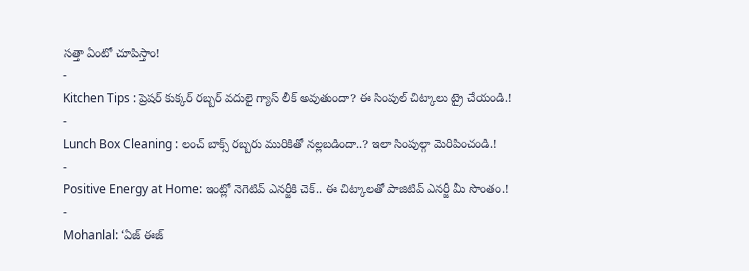సత్తా ఏంటో చూపిస్తాం!
-
Kitchen Tips : ప్రెషర్ కుక్కర్ రబ్బర్ వదులై గ్యాస్ లీక్ అవుతుందా? ఈ సింపుల్ చిట్కాలు ట్రై చేయండి.!
-
Lunch Box Cleaning : లంచ్ బాక్స్ రబ్బరు మురికితో నల్లబడిందా..? ఇలా సింపుల్గా మెరిపించండి.!
-
Positive Energy at Home: ఇంట్లో నెగెటివ్ ఎనర్జీకి చెక్.. ఈ చిట్కాలతో పాజిటివ్ ఎనర్జీ మీ సొంతం.!
-
Mohanlal: ‘ఏజ్ ఈజ్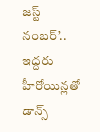జస్ట్ నంబర్’.. ఇద్దరు హీరోయిన్లతో డాన్స్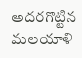అదరగొట్టిన మలయాళి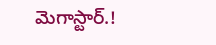మెగాస్టార్.!